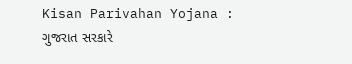Kisan Parivahan Yojana : ગુજરાત સરકારે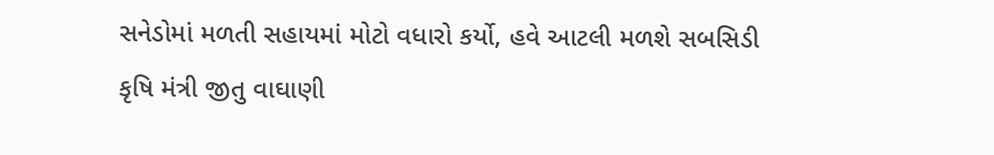સનેડોમાં મળતી સહાયમાં મોટો વધારો કર્યો, હવે આટલી મળશે સબસિડી
કૃષિ મંત્રી જીતુ વાઘાણી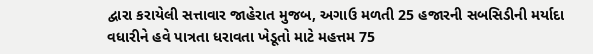દ્વારા કરાયેલી સત્તાવાર જાહેરાત મુજબ, અગાઉ મળતી 25 હજારની સબસિડીની મર્યાદા વધારીને હવે પાત્રતા ધરાવતા ખેડૂતો માટે મહત્તમ 75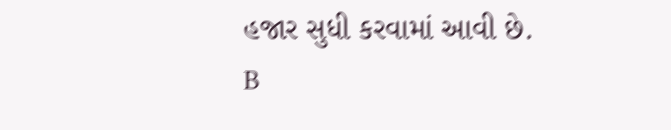હજાર સુધી કરવામાં આવી છે.
B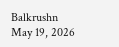Balkrushn
May 19, 2026